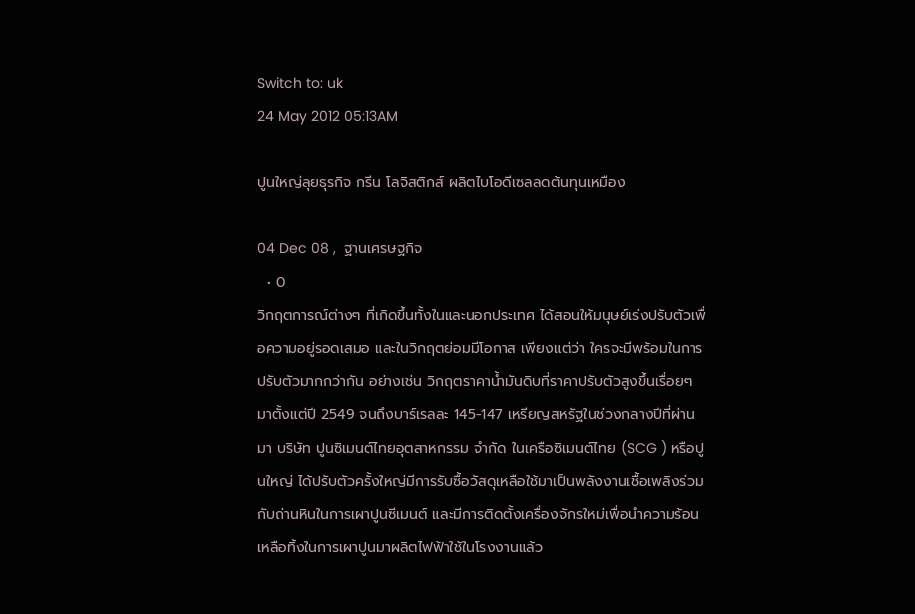Switch to: uk
24 May 2012 05:13AM

ปูนใหญ่ลุยธุรกิจ กรีน โลจิสติกส์ ผลิตไบโอดีเซลลดต้นทุนเหมือง

04 Dec 08 ,  ฐานเศรษฐกิจ
  • 0
วิกฤตการณ์ต่างๆ ที่เกิดขึ้นทั้งในและนอกประเทศ ได้สอนให้มนุษย์เร่งปรับตัวเพื่อความอยู่รอดเสมอ และในวิกฤตย่อมมีโอกาส เพียงแต่ว่า ใครจะมีพร้อมในการปรับตัวมากกว่ากัน อย่างเช่น วิกฤตราคาน้ำมันดิบที่ราคาปรับตัวสูงขึ้นเรื่อยๆ มาตั้งแต่ปี 2549 จนถึงบาร์เรลละ 145-147 เหรียญสหรัฐในช่วงกลางปีที่ผ่านมา บริษัท ปูนซิเมนต์ไทยอุตสาหกรรม จำกัด ในเครือซิเมนต์ไทย (SCG ) หรือปูนใหญ่ ได้ปรับตัวครั้งใหญ่มีการรับซื้อวัสดุเหลือใช้มาเป็นพลังงานเชื้อเพลิงร่วมกับถ่านหินในการเผาปูนซีเมนต์ และมีการติดตั้งเครื่องจักรใหม่เพื่อนำความร้อนเหลือทิ้งในการเผาปูนมาผลิตไฟฟ้าใช้ในโรงงานแล้ว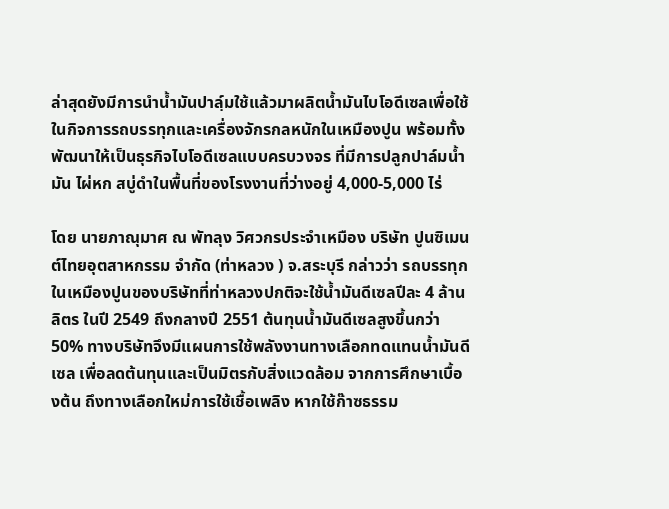ล่าสุดยังมีการนำน้ำมันปาลฺ์มใช้แล้วมาผลิตน้ำมันไบโอดีเซลเพื่อใช้ในกิจการรถบรรทุกและเครื่องจักรกลหนักในเหมืองปูน พร้อมทั้งพัฒนาให้เป็นธุรกิจไบโอดีเซลแบบครบวงจร ที่มีการปลูกปาล์มน้ำมัน ไผ่หก สบู่ดำในพื้นที่ของโรงงานที่ว่างอยู่ 4,000-5,000 ไร่

โดย นายภาณุมาศ ณ พัทลุง วิศวกรประจำเหมือง บริษัท ปูนซิเมนต์ไทยอุตสาหกรรม จำกัด (ท่าหลวง ) จ.สระบุรี กล่าวว่า รถบรรทุกในเหมืองปูนของบริษัทที่ท่าหลวงปกติจะใช้น้ำมันดีเซลปีละ 4 ล้านลิตร ในปี 2549 ถึงกลางปี 2551 ต้นทุนน้ำมันดีเซลสูงขึ้นกว่า 50% ทางบริษัทจึงมีแผนการใช้พลังงานทางเลือกทดแทนน้ำมันดีเซล เพื่อลดต้นทุนและเป็นมิตรกับสิ่งแวดล้อม จากการศึกษาเบื้องต้น ถึงทางเลือกใหม่การใช้เชื้อเพลิง หากใช้ก๊าซธรรม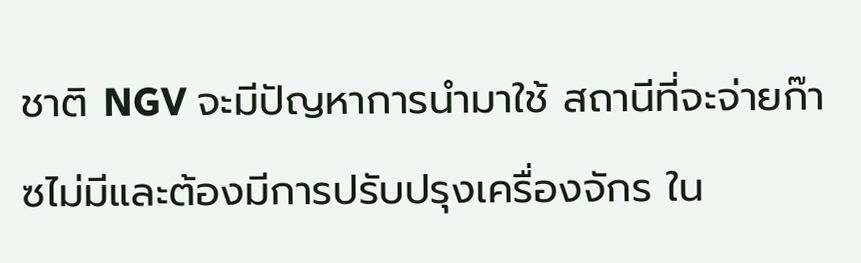ชาติ NGV จะมีปัญหาการนำมาใช้ สถานีที่จะจ่ายก๊าซไม่มีและต้องมีการปรับปรุงเครื่องจักร ใน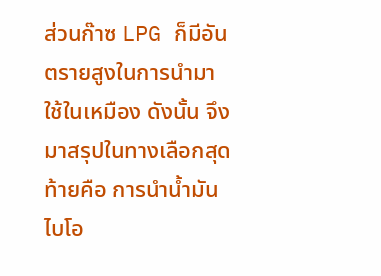ส่วนก๊าซ LPG ก็มีอันตรายสูงในการนำมาใช้ในเหมือง ดังนั้น จึงมาสรุปในทางเลือกสุดท้ายคือ การนำน้ำมันไบโอ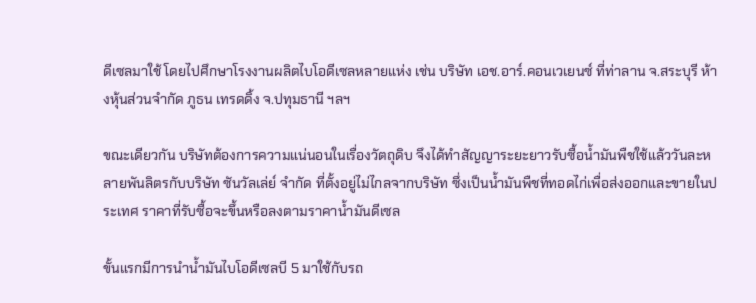ดีเซลมาใช้ โดยไปศึกษาโรงงานผลิตไบโอดีเซลหลายแห่ง เช่น บริษัท เอช.อาร์.คอนเวเยนซ์ ที่ท่าลาน จ.สระบุรี ห้างหุ้นส่วนจำกัด ภูธน เทรดดิ้ง จ.ปทุมธานี ฯลฯ

ขณะเดียวกัน บริษัทต้องการความแน่นอนในเรื่องวัตถุดิบ จึงได้ทำสัญญาระยะยาวรับซื้อน้ำมันพืชใช้แล้ววันละหลายพันลิตรกับบริษัท ซันวัลเล่ย์ จำกัด ที่ตั้งอยู่ไม่ไกลจากบริษัท ซึ่งเป็นน้ำมันพืชที่ทอดไก่เพื่อส่งออกและขายในประเทศ ราคาที่รับซื้อจะขึ้นหรือลงตามราคาน้ำมันดีเซล

ขั้นแรกมีการนำน้ำมันไบโอดีเซลบี 5 มาใช้กับรถ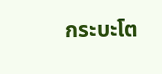กระบะโต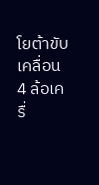โยต้าขับเคลื่อน 4 ล้อเครื่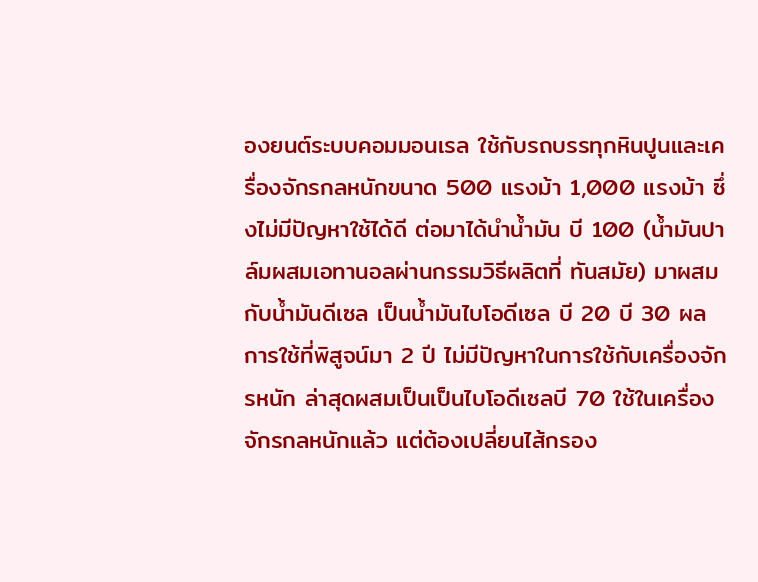องยนต์ระบบคอมมอนเรล ใช้กับรถบรรทุกหินปูนและเครื่องจักรกลหนักขนาด 500 แรงม้า 1,000 แรงม้า ซึ่งไม่มีปัญหาใช้ได้ดี ต่อมาได้นำน้ำมัน บี 100 (น้ำมันปาล์มผสมเอทานอลผ่านกรรมวิธีผลิตที่ ทันสมัย) มาผสมกับน้ำมันดีเซล เป็นน้ำมันไบโอดีเซล บี 20 บี 30 ผลการใช้ที่พิสูจน์มา 2 ปี ไม่มีปัญหาในการใช้กับเครื่องจักรหนัก ล่าสุดผสมเป็นเป็นไบโอดีเซลบี 70 ใช้ในเครื่องจักรกลหนักแล้ว แต่ต้องเปลี่ยนไส้กรอง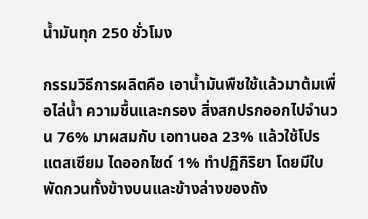น้ำมันทุก 250 ชั่วโมง

กรรมวิธีการผลิตคือ เอาน้ำมันพืชใช้แล้วมาต้มเพื่อไล่น้ำ ความชื้นและกรอง สิ่งสกปรกออกไปจำนวน 76% มาผสมกับ เอทานอล 23% แล้วใช้โปรแตสเซียม ไดออกไซด์ 1% ทำปฏิกิริยา โดยมีใบพัดกวนทั้งข้างบนและข้างล่างของถัง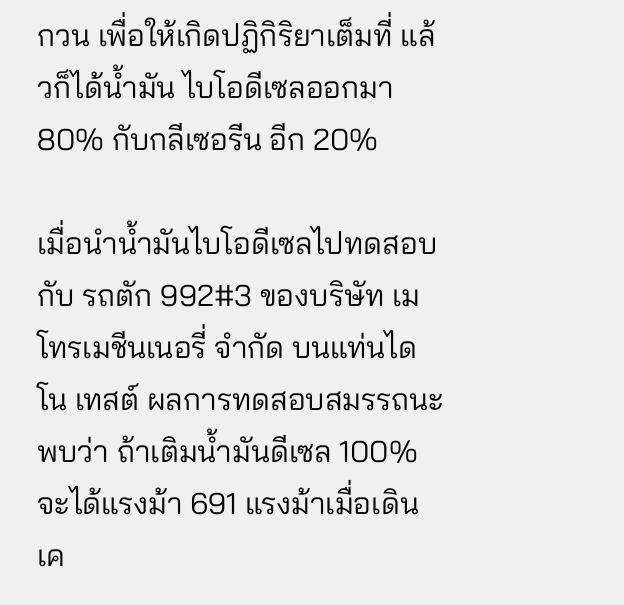กวน เพื่อให้เกิดปฏิกิริยาเต็มที่ แล้วก็ได้น้ำมัน ไบโอดีเซลออกมา 80% กับกลีเซอรีน อีก 20%

เมื่อนำน้ำมันไบโอดีเซลไปทดสอบกับ รถตัก 992#3 ของบริษัท เมโทรเมชีนเนอรี่ จำกัด บนแท่นไดโน เทสต์ ผลการทดสอบสมรรถนะพบว่า ถ้าเติมน้ำมันดีเซล 100% จะได้แรงม้า 691 แรงม้าเมื่อเดินเค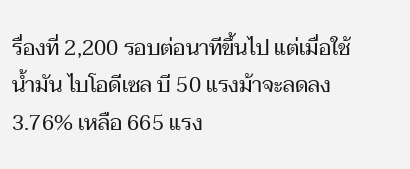รื่องที่ 2,200 รอบต่อนาทีขึ้นไป แต่เมื่อใช้น้ำมัน ไบโอดีเซล บี 50 แรงม้าจะลดลง 3.76% เหลือ 665 แรง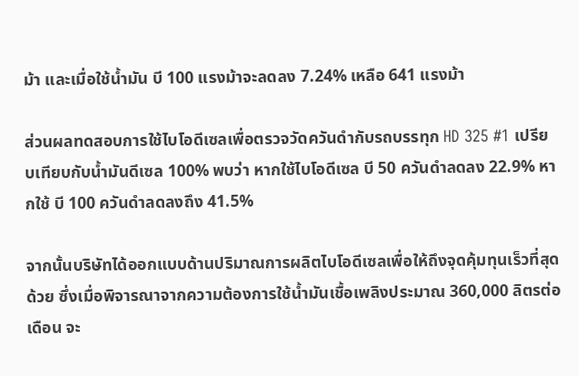ม้า และเมื่อใช้น้ำมัน บี 100 แรงม้าจะลดลง 7.24% เหลือ 641 แรงม้า

ส่วนผลทดสอบการใช้ไบโอดีเซลเพื่อตรวจวัดควันดำกับรถบรรทุก HD 325 #1 เปรียบเทียบกับน้ำมันดีเซล 100% พบว่า หากใช้ไบโอดีเซล บี 50 ควันดำลดลง 22.9% หากใช้ บี 100 ควันดำลดลงถึง 41.5%

จากนั้นบริษัทได้ออกแบบด้านปริมาณการผลิตไบโอดีเซลเพื่อให้ถึงจุดคุ้มทุนเร็วที่สุดด้วย ซึ่งเมื่อพิจารณาจากความต้องการใช้น้ำมันเชื้อเพลิงประมาณ 360,000 ลิตรต่อเดือน จะ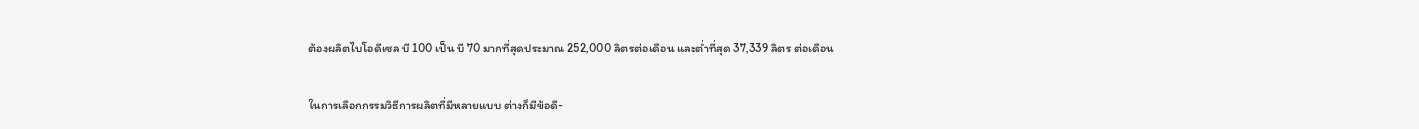ต้องผลิตไบโอดีเซล บี 100 เป็น บี 70 มากที่สุดประมาณ 252,000 ลิตรต่อเดือน และต่ำที่สุด 37,339 ลิตร ต่อเดือน

ในการเลือกกรรมวิธีการผลิตที่มีหลายแบบ ต่างก็มีข้อดี-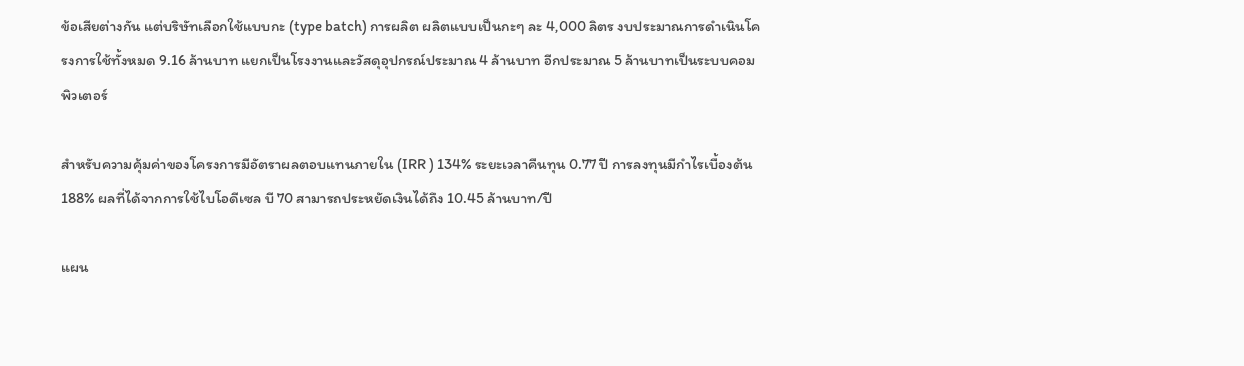ข้อเสียต่างกัน แต่บริษัทเลือกใช้แบบกะ (type batch) การผลิต ผลิตแบบเป็นกะๆ ละ 4,000 ลิตร งบประมาณการดำเนินโครงการใช้ทั้งหมด 9.16 ล้านบาท แยกเป็นโรงงานและวัสดุอุปกรณ์ประมาณ 4 ล้านบาท อีกประมาณ 5 ล้านบาทเป็นระบบคอมพิวเตอร์

สำหรับความคุ้มค่าของโครงการมีอัตราผลตอบแทนภายใน (IRR ) 134% ระยะเวลาคืนทุน 0.77 ปี การลงทุนมีกำไรเบื้องต้น 188% ผลที่ได้จากการใช้ไบโอดีเซล บี 70 สามารถประหยัดเงินได้ถึง 10.45 ล้านบาท/ปี

แผน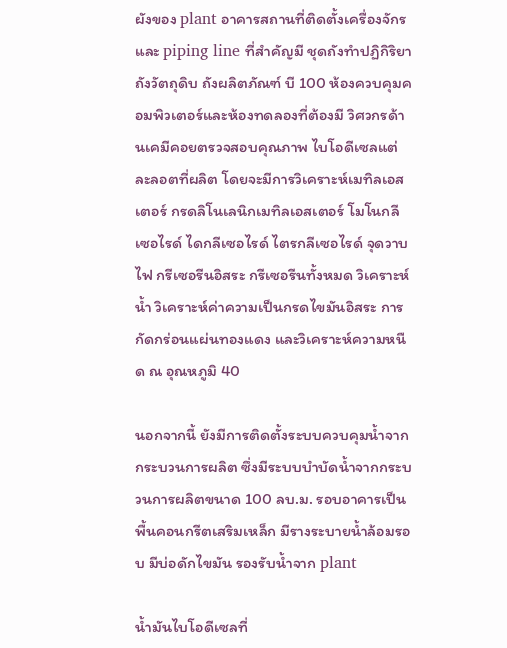ผังของ plant อาคารสถานที่ติดตั้งเครื่องจักรและ piping line ที่สำคัญมี ชุดถังทำปฏิกิริยา ถังวัตถุดิบ ถังผลิตภัณฑ์ บี 100 ห้องควบคุมคอมพิวเตอร์และห้องทดลองที่ต้องมี วิศวกรด้านเคมีคอยตรวจสอบคุณภาพ ไบโอดีเซลแต่ละลอตที่ผลิต โดยจะมีการวิเคราะห์เมทิลเอสเตอร์ กรดลิโนเลนิกเมทิลเอสเตอร์ โมโนกลีเซอไรด์ ไดกลีเซอไรด์ ไตรกลีเซอไรด์ จุดวาบไฟ กรีเซอรีนอิสระ กรีเซอรีนทั้งหมด วิเคราะห์น้ำ วิเคราะห์ค่าความเป็นกรดไขมันอิสระ การกัดกร่อนแผ่นทองแดง และวิเคราะห์ความหนืด ณ อุณหภูมิ 40

นอกจากนี้ ยังมีการติดตั้งระบบควบคุมน้ำจากกระบวนการผลิต ซึ่งมีระบบบำบัดน้ำจากกระบวนการผลิตขนาด 100 ลบ.ม. รอบอาคารเป็นพื้นคอนกรีตเสริมเหล็ก มีรางระบายน้ำล้อมรอบ มีบ่อดักไขมัน รองรับน้ำจาก plant

น้ำมันไบโอดีเซลที่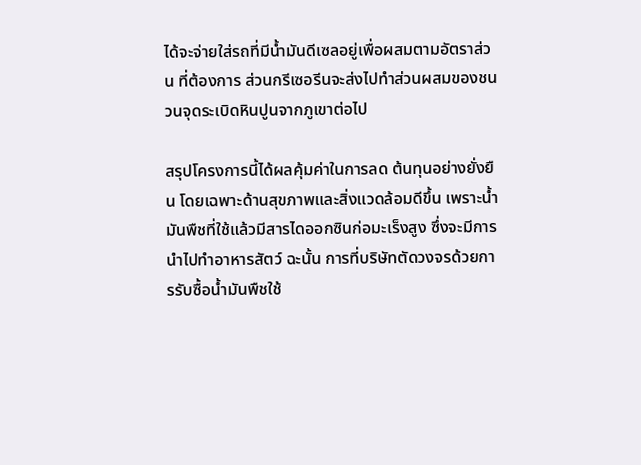ได้จะจ่ายใส่รถที่มีน้ำมันดีเซลอยู่เพื่อผสมตามอัตราส่วน ที่ต้องการ ส่วนกรีเซอรีนจะส่งไปทำส่วนผสมของชนวนจุดระเบิดหินปูนจากภูเขาต่อไป

สรุปโครงการนี้ได้ผลคุ้มค่าในการลด ต้นทุนอย่างยั่งยืน โดยเฉพาะด้านสุขภาพและสิ่งแวดล้อมดีขึ้น เพราะน้ำมันพืชที่ใช้แล้วมีสารไดออกซินก่อมะเร็งสูง ซึ่งจะมีการนำไปทำอาหารสัตว์ ฉะนั้น การที่บริษัทตัดวงจรด้วยการรับซื้อน้ำมันพืชใช้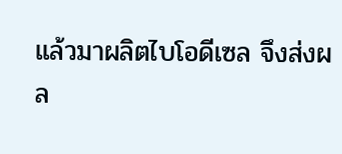แล้วมาผลิตไบโอดีเซล จึงส่งผล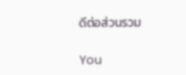ดีต่อส่วนรวม

You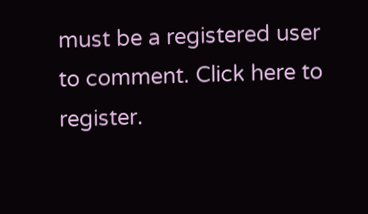must be a registered user to comment. Click here to register.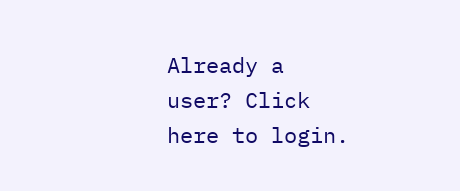Already a user? Click here to login.